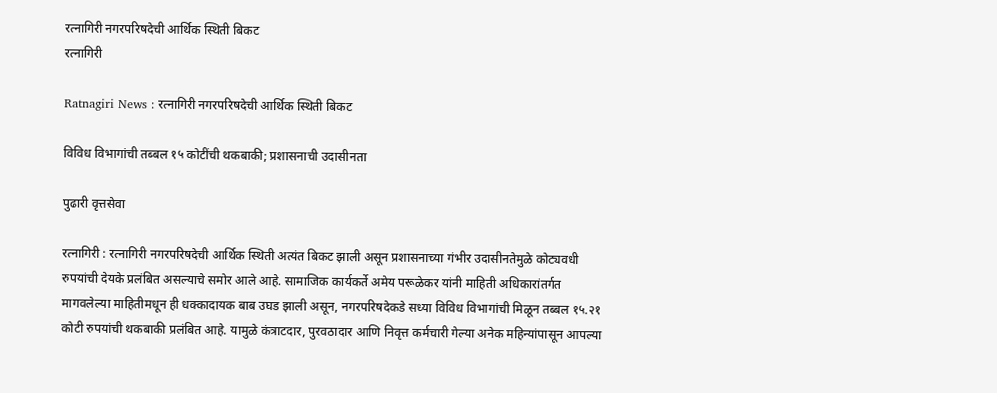रत्नागिरी नगरपरिषदेची आर्थिक स्थिती बिकट
रत्नागिरी

Ratnagiri News : रत्नागिरी नगरपरिषदेची आर्थिक स्थिती बिकट

विविध विभागांची तब्बल १५ कोटींची थकबाकी; प्रशासनाची उदासीनता

पुढारी वृत्तसेवा

रत्नागिरी : रत्नागिरी नगरपरिषदेची आर्थिक स्थिती अत्यंत बिकट झाली असून प्रशासनाच्या गंभीर उदासीनतेमुळे कोट्यवधी रुपयांची देयके प्रलंबित असल्याचे समोर आले आहे. सामाजिक कार्यकर्ते अमेय परूळेकर यांनी माहिती अधिकारांतर्गत मागवलेल्या माहितीमधून ही धक्कादायक बाब उघड झाली असून, नगरपरिषदेकडे सध्या विविध विभागांची मिळून तब्बल १५.२१ कोटी रुपयांची थकबाकी प्रलंबित आहे. यामुळे कंत्राटदार, पुरवठादार आणि निवृत्त कर्मचारी गेल्या अनेक महिन्यांपासून आपल्या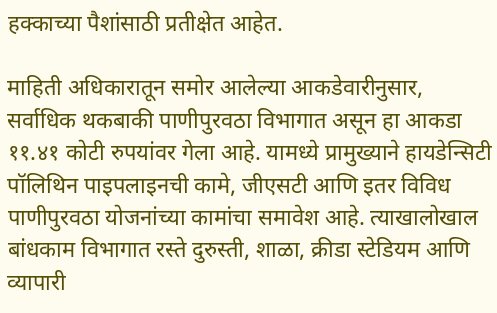हक्काच्या पैशांसाठी प्रतीक्षेत आहेत.

माहिती अधिकारातून समोर आलेल्या आकडेवारीनुसार, सर्वाधिक थकबाकी पाणीपुरवठा विभागात असून हा आकडा ११.४१ कोटी रुपयांवर गेला आहे. यामध्ये प्रामुख्याने हायडेन्सिटी पॉलिथिन पाइपलाइनची कामे, जीएसटी आणि इतर विविध पाणीपुरवठा योजनांच्या कामांचा समावेश आहे. त्याखालोखाल बांधकाम विभागात रस्ते दुरुस्ती, शाळा, क्रीडा स्टेडियम आणि व्यापारी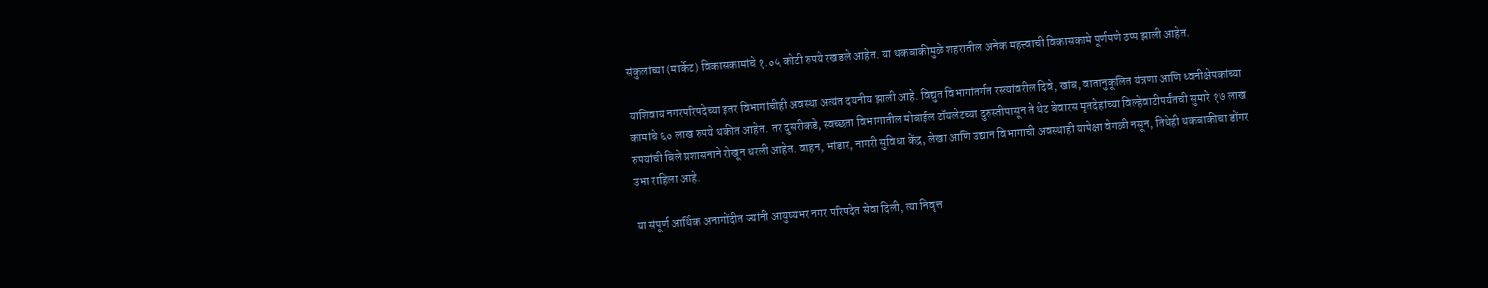संकुलांच्या (मार्केट) विकासकामांचे १.०५ कोटी रुपये रखडले आहेत. या थकबाकीमुळे शहरातील अनेक महत्त्वाची विकासकामे पूर्णपणे ठप्प झाली आहेत.

याशिवाय नगरपरिषदेच्या इतर विभागांचीही अवस्था अत्यंत दयनीय झाली आहे. विद्युत विभागांतर्गत रस्त्यांवरील दिवे, खांब, वातानुकूलित यंत्रणा आणि ध्वनीक्षेपकांच्या कामांचे ६० लाख रुपये थकीत आहेत. तर दुसरीकडे, स्वच्छता विभागातील मोबाईल टॉयलेटच्या दुरुस्तीपासून ते थेट बेवारस मृतदेहांच्या विल्हेवाटीपर्यंतची सुमारे १७ लाख रुपयांची बिले प्रशासनाने रोखून धरली आहेत. वाहन, भांडार, नागरी सुविधा केंद्र, लेखा आणि उद्यान विभागाची अवस्थाही यापेक्षा वेगळी नसून, तिथेही थकबाकीचा डोंगर उभा राहिला आहे.

या संपूर्ण आर्थिक अनागोंदीत ज्यांनी आयुष्यभर नगर परिषदेत सेवा दिली, त्या निवृत्त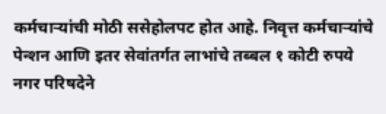कर्मचाऱ्यांची मोठी ससेहोलपट होत आहे. निवृत्त कर्मचाऱ्यांचे पेन्शन आणि इतर सेवांतर्गत लाभांचे तब्बल १ कोटी रुपये नगर परिषदेने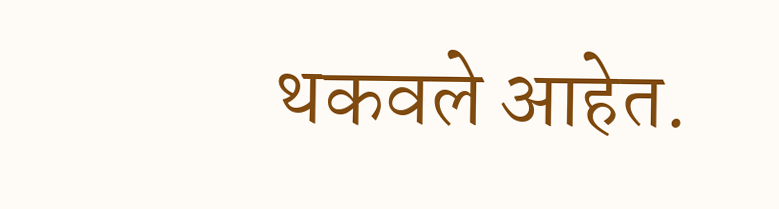थकवले आहेत.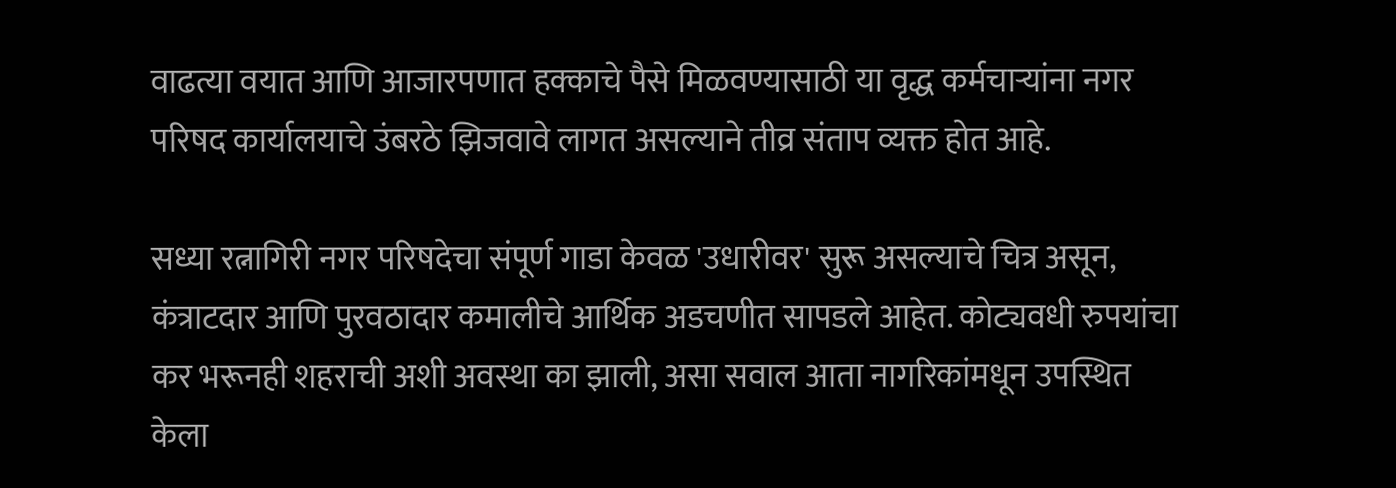वाढत्या वयात आणि आजारपणात हक्काचे पैसे मिळवण्यासाठी या वृद्ध कर्मचाऱ्यांना नगर परिषद कार्यालयाचे उंबरठे झिजवावे लागत असल्याने तीव्र संताप व्यक्त होत आहे.

सध्या रत्नागिरी नगर परिषदेचा संपूर्ण गाडा केवळ 'उधारीवर' सुरू असल्याचे चित्र असून, कंत्राटदार आणि पुरवठादार कमालीचे आर्थिक अडचणीत सापडले आहेत. कोट्यवधी रुपयांचा कर भरूनही शहराची अशी अवस्था का झाली, असा सवाल आता नागरिकांमधून उपस्थित केला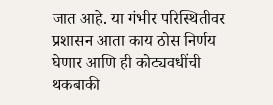जात आहे. या गंभीर परिस्थितीवर प्रशासन आता काय ठोस निर्णय घेणार आणि ही कोट्यवधींची थकबाकी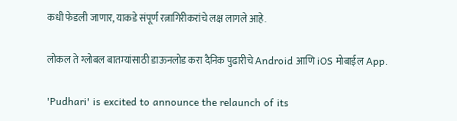कधी फेडली जाणार, याकडे संपूर्ण रत्नागिरीकरांचे लक्ष लागले आहे.

लोकल ते ग्लोबल बातम्यांसाठी डाऊनलोड करा दैनिक पुढारीचे Android आणि iOS मोबाईल App.

'Pudhari' is excited to announce the relaunch of its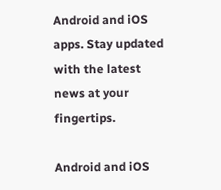Android and iOS apps. Stay updated with the latest news at your fingertips.

Android and iOS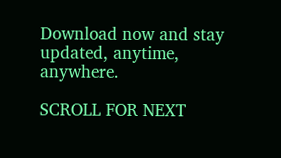Download now and stay updated, anytime, anywhere.

SCROLL FOR NEXT